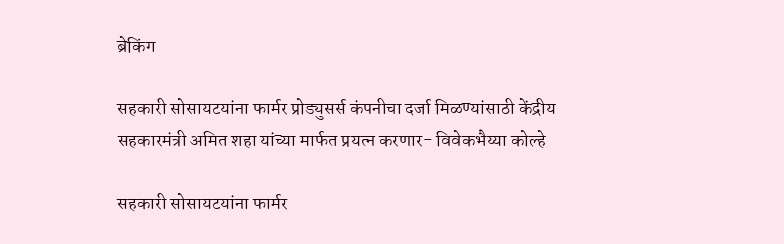ब्रेकिंग

सहकारी सोसायटयांना फार्मर प्रोड्युसर्स कंपनीचा दर्जा मिळण्यांसाठी केंद्रीय सहकारमंत्री अमित शहा यांच्या मार्फत प्रयत्न करणार- विवेकभैय्या कोल्हे

सहकारी सोसायटयांना फार्मर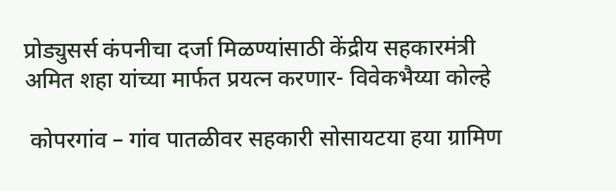प्रोड्युसर्स कंपनीचा दर्जा मिळण्यांसाठी केंद्रीय सहकारमंत्री अमित शहा यांच्या मार्फत प्रयत्न करणार- विवेकभैय्या कोल्हे

 कोपरगांव – गांव पातळीवर सहकारी सोसायटया हया ग्रामिण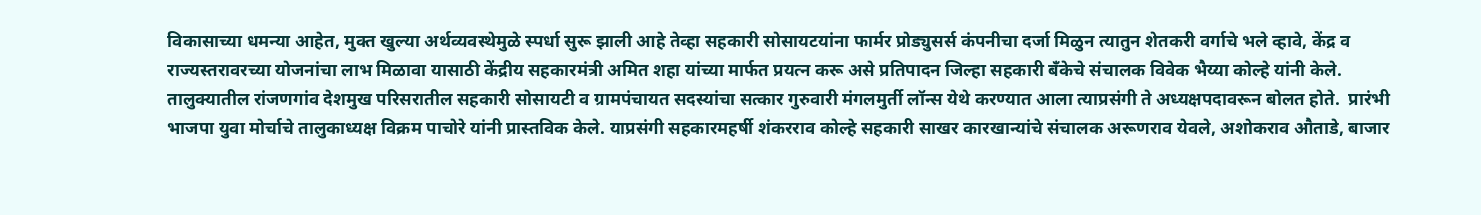विकासाच्या धमन्या आहेत, मुक्त खुल्या अर्थव्यवस्थेमुळे स्पर्धा सुरू झाली आहे तेव्हा सहकारी सोसायटयांना फार्मर प्रोड्युसर्स कंपनीचा दर्जा मिळुन त्यातुन शेतकरी वर्गाचे भले व्हावे, केंद्र व राज्यस्तरावरच्या योजनांचा लाभ मिळावा यासाठी केंद्रीय सहकारमंत्री अमित शहा यांच्या मार्फत प्रयत्न करू असे प्रतिपादन जिल्हा सहकारी बँकेचे संचालक विवेक भैय्या कोल्हे यांनी केले.  तालुक्यातील रांजणगांव देशमुख परिसरातील सहकारी सोसायटी व ग्रामपंचायत सदस्यांचा सत्कार गुरुवारी मंगलमुर्ती लॉन्स येथे करण्यात आला त्याप्रसंगी ते अध्यक्षपदावरून बोलत होते.  प्रारंभी भाजपा युवा मोर्चाचे तालुकाध्यक्ष विक्रम पाचोरे यांनी प्रास्तविक केले. याप्रसंगी सहकारमहर्षी शंकरराव कोल्हे सहकारी साखर कारखान्यांचे संचालक अरूणराव येवले, अशोकराव औताडे, बाजार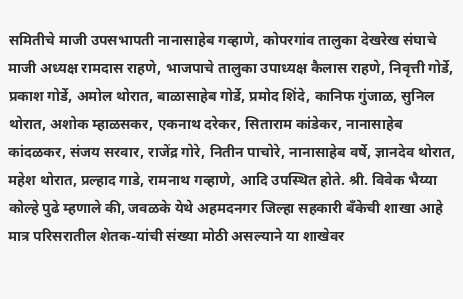समितीचे माजी उपसभापती नानासाहेब गव्हाणे, कोपरगांव तालुका देखरेख संघाचे माजी अध्यक्ष रामदास राहणे, भाजपाचे तालुका उपाध्यक्ष कैलास राहणे, निवृत्ती गोर्डे, प्रकाश गोर्डे, अमोल थोरात, बाळासाहेब गोर्डे, प्रमोद शिंदे, कानिफ गुंजाळ, सुनिल थोरात, अशोक म्हाळसकर, एकनाथ दरेकर, सिताराम कांडेकर, नानासाहेब कांदळकर, संजय सरवार, राजेंद्र गोरे, नितीन पाचोरे, नानासाहेब वर्षे, ज्ञानदेव थोरात, महेश थोरात, प्रल्हाद गाडे, रामनाथ गव्हाणे, आदि उपस्थित होते. श्री. विवेक भैय्या कोल्हे पुढे म्हणाले की, जवळके येथे अहमदनगर जिल्हा सहकारी बँकेची शाखा आहे मात्र परिसरातील शेतक-यांची संख्या मोठी असल्याने या शाखेवर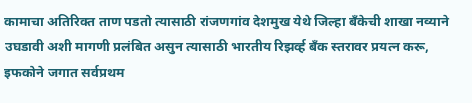कामाचा अतिरिक्त ताण पडतो त्यासाठी रांजणगांव देशमुख येथे जिल्हा बँकेची शाखा नव्याने उघडावी अशी मागणी प्रलंबित असुन त्यासाठी भारतीय रिझर्व्ह बँक स्तरावर प्रयत्न करू, इफकोने जगात सर्वप्रथम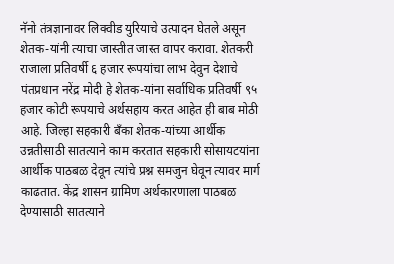नॅनो तंत्रज्ञानावर लिक्वीड युरियाचे उत्पादन घेतले असून शेतक-यांनी त्याचा जास्तीत जास्त वापर करावा. शेतकरी राजाला प्रतिवर्षी ६ हजार रूपयांचा लाभ देवुन देशाचे पंतप्रधान नरेंद्र मोदी हे शेतक-यांना सर्वाधिक प्रतिवर्षी ९५ हजार कोटी रूपयाचे अर्थसहाय करत आहेत ही बाब मोठी आहे. जिल्हा सहकारी बँका शेतक-यांच्या आर्थीक उन्नतीसाठी सातत्याने काम करतात सहकारी सोसायटयांना आर्थीक पाठबळ देवून त्यांचे प्रश्न समजुन घेवून त्यावर मार्ग काढतात. केंद्र शासन ग्रामिण अर्थकारणाला पाठबळ देण्यासाठी सातत्याने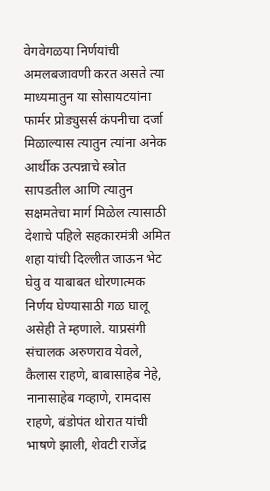वेगवेगळया निर्णयांची अमलबजावणी करत असते त्या माध्यमातुन या सोसायटयांना फार्मर प्रोड्युसर्स कंपनीचा दर्जा मिळाल्यास त्यातुन त्यांना अनेक आर्थीक उत्पन्नाचे स्त्रोत सापडतील आणि त्यातुन सक्षमतेचा मार्ग मिळेल त्यासाठी देशाचे पहिले सहकारमंत्री अमित शहा यांची दिल्लीत जाऊन भेट घेवु व याबाबत धोरणात्मक निर्णय घेण्यासाठी गळ घालू असेही ते म्हणाले. याप्रसंगी संचालक अरुणराव येवले, कैलास राहणे, बाबासाहेब नेहे, नानासाहेब गव्हाणे, रामदास राहणे, बंडोपंत थोरात यांची भाषणे झाली, शेवटी राजेंद्र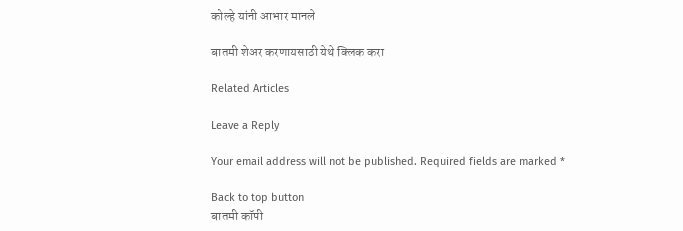कोल्हे यांनी आभार मानले

बातमी शेअर करणायसाठी येथे क्लिक करा

Related Articles

Leave a Reply

Your email address will not be published. Required fields are marked *

Back to top button
बातमी कॉपी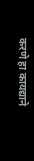करणे हा कायद्याने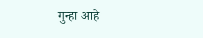गुन्हा आहे